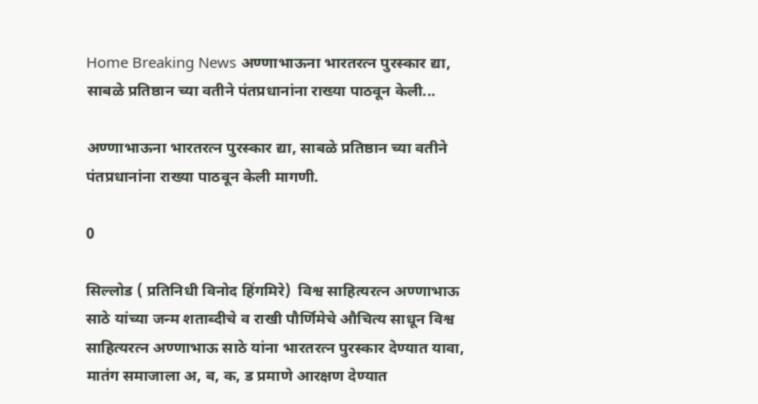Home Breaking News अण्णाभाऊना भारतरत्न पुरस्कार द्या, साबळे प्रतिष्ठान च्या वतीने पंतप्रधानांना राख्या पाठवून केली...

अण्णाभाऊना भारतरत्न पुरस्कार द्या, साबळे प्रतिष्ठान च्या वतीने पंतप्रधानांना राख्या पाठवून केली मागणी.

0

सिल्लोड ( प्रतिनिधी विनोद हिंगमिरे)  विश्व साहित्यरत्न अण्णाभाऊ साठे यांच्या जन्म शताब्दीचे व राखी पौर्णिमेचे औचित्य साधून विश्व साहित्यरत्न अण्णाभाऊ साठे यांना भारतरत्न पुरस्कार देण्यात यावा, मातंग समाजाला अ, ब, क, ड प्रमाणे आरक्षण देण्यात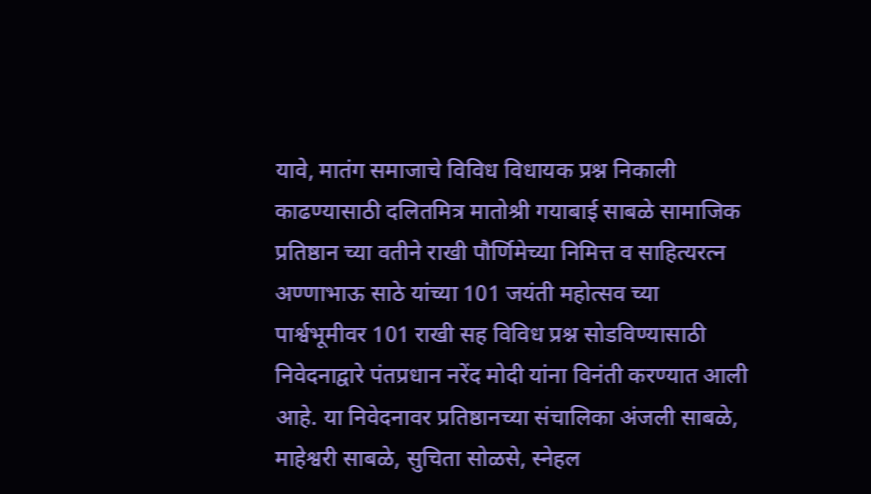यावे, मातंग समाजाचे विविध विधायक प्रश्न निकाली काढण्यासाठी दलितमित्र मातोश्री गयाबाई साबळे सामाजिक प्रतिष्ठान च्या वतीने राखी पौर्णिमेच्या निमित्त व साहित्यरत्न अण्णाभाऊ साठे यांच्या 101 जयंती महोत्सव च्या पार्श्वभूमीवर 101 राखी सह विविध प्रश्न सोडविण्यासाठी निवेदनाद्वारे पंतप्रधान नरेंद मोदी यांना विनंती करण्यात आली आहे. या निवेदनावर प्रतिष्ठानच्या संचालिका अंजली साबळे, माहेश्वरी साबळे, सुचिता सोळसे, स्नेहल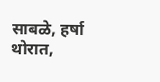साबळे, हर्षा थोरात,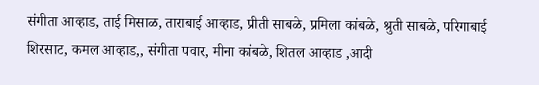संगीता आव्हाड, ताई मिसाळ, ताराबाई आव्हाड, प्रीती साबळे, प्रमिला कांबळे, श्रुती साबळे, परिगाबाई शिरसाट, कमल आव्हाड,, संगीता पवार, मीना कांबळे, शितल आव्हाड ,आदी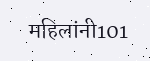महिलांनी101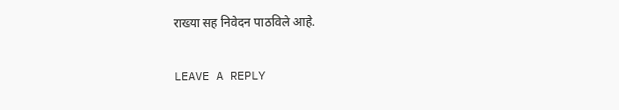राख्या सह निवेदन पाठविले आहे.

LEAVE A REPLY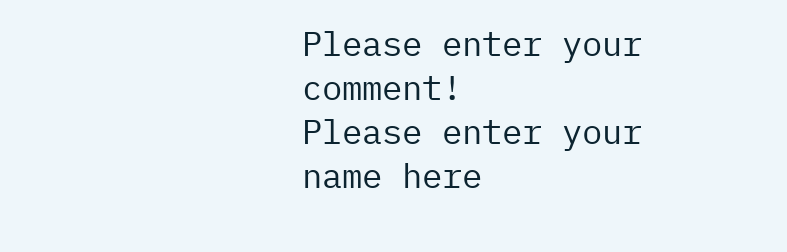Please enter your comment!
Please enter your name here